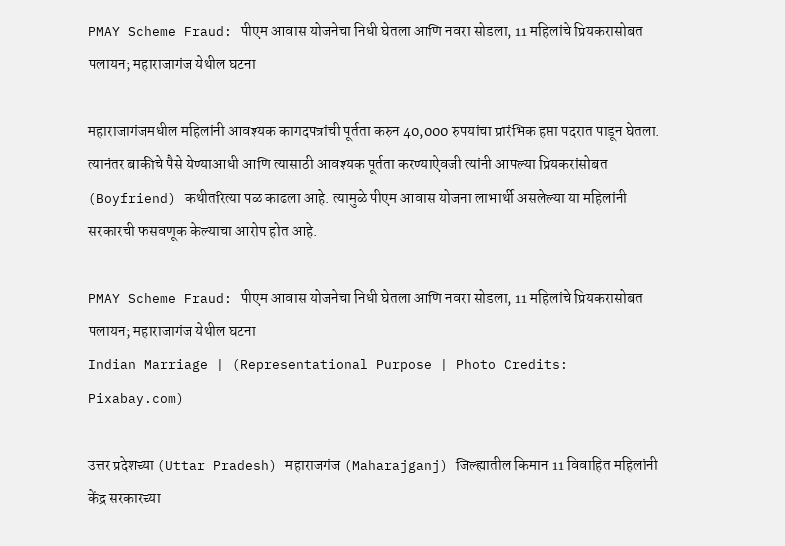PMAY Scheme Fraud: पीएम आवास योजनेचा निधी घेतला आणि नवरा सोडला, 11 महिलांचे प्रियकरासोबत पलायन; महाराजागंज येथील घटना

महाराजागंजमधील महिलांनी आवश्यक कागदपत्रांची पूर्तता करुन 40,000 रुपयांचा प्रारंभिक हप्ता पदरात पाडून घेतला. त्यानंतर बाकीचे पैसे येण्याआधी आणि त्यासाठी आवश्यक पूर्तता करण्याऐवजी त्यांनी आपल्या प्रियकरांसोबत (Boyfriend) कथीतरित्या पळ काढला आहे. त्यामुळे पीएम आवास योजना लाभार्थी असलेल्या या महिलांनी सरकारची फसवणूक केल्याचा आरोप होत आहे.

PMAY Scheme Fraud: पीएम आवास योजनेचा निधी घेतला आणि नवरा सोडला, 11 महिलांचे प्रियकरासोबत पलायन; महाराजागंज येथील घटना
Indian Marriage | (Representational Purpose | Photo Credits: Pixabay.com)

उत्तर प्रदेशच्या (Uttar Pradesh) महाराजगंज (Maharajganj) जिल्ह्यातील किमान 11 विवाहित महिलांनी केंद्र सरकारच्या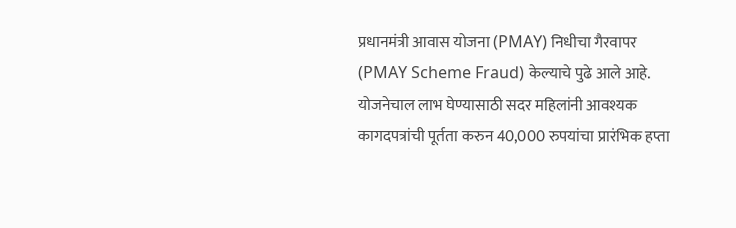प्रधानमंत्री आवास योजना (PMAY) निधीचा गैरवापर (PMAY Scheme Fraud) केल्याचे पुढे आले आहे. योजनेचाल लाभ घेण्यासाठी सदर महिलांनी आवश्यक कागदपत्रांची पूर्तता करुन 40,000 रुपयांचा प्रारंभिक हप्ता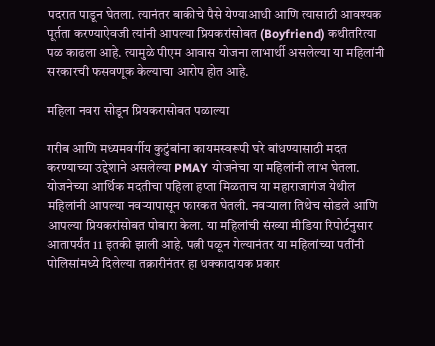पदरात पाडून घेतला. त्यानंतर बाकीचे पैसे येण्याआधी आणि त्यासाठी आवश्यक पूर्तता करण्याऐवजी त्यांनी आपल्या प्रियकरांसोबत (Boyfriend) कथीतरित्या पळ काढला आहे. त्यामुळे पीएम आवास योजना लाभार्थी असलेल्या या महिलांनी सरकारची फसवणूक केल्याचा आरोप होत आहे.

महिला नवरा सोडून प्रियकरासोबत पळाल्या

गरीब आणि मध्यमवर्गीय कुटुंबांना कायमस्वरूपी घरे बांधण्यासाठी मदत करण्याच्या उद्देशाने असलेल्या PMAY योजनेचा या महिलांनी लाभ घेतला. योजनेच्या आर्थिक मदतीचा पहिला हप्ता मिळताच या महाराजागंज येथील महिलांनी आपल्या नवऱ्यापासून फारकत घेतली. नवऱ्याला तिथेच सोडले आणि आपल्या प्रियकरांसोबत पोबारा केला. या महिलांची संख्या मीडिया रिपोर्टनुसार आतापर्यंत 11 इतकी झाली आहे. पत्नी पळून गेल्यानंतर या महिलांच्या पतींनी पोलिसांमध्ये दिलेल्या तक्रारीनंतर हा धक्कादायक प्रकार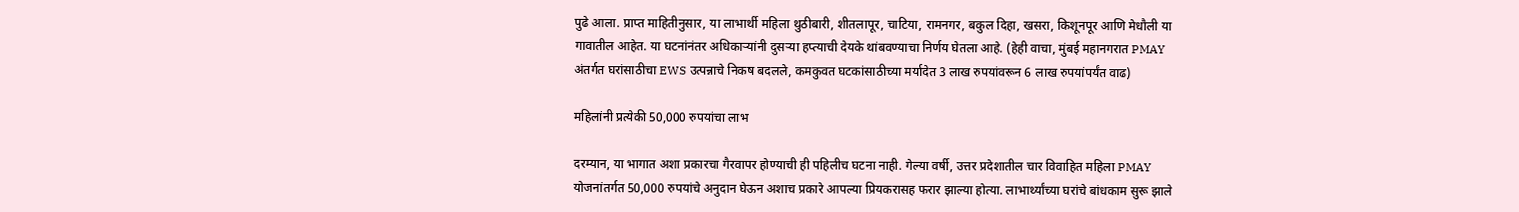पुढे आला. प्राप्त माहितीनुसार, या लाभार्थी महिला थुठीबारी, शीतलापूर, चाटिया, रामनगर, बकुल दिहा, खसरा, किशूनपूर आणि मेधौली या गावातील आहेत. या घटनांनंतर अधिकाऱ्यांनी दुसऱ्या हप्त्याची देयके थांबवण्याचा निर्णय घेतला आहे. (हेही वाचा, मुंबई महानगरात PMAY अंतर्गत घरांसाठीचा EWS उत्पन्नाचे निकष बदलले, कमकुवत घटकांसाठीच्या मर्यादेत 3 लाख रुपयांवरून 6 लाख रुपयांपर्यंत वाढ)

महिलांनी प्रत्येकी 50,000 रुपयांचा लाभ

दरम्यान, या भागात अशा प्रकारचा गैरवापर होण्याची ही पहिलीच घटना नाही. गेल्या वर्षी, उत्तर प्रदेशातील चार विवाहित महिला PMAY योजनांतर्गत 50,000 रुपयांचे अनुदान घेऊन अशाच प्रकारे आपल्या प्रियकरासह फरार झाल्या होत्या. लाभार्थ्यांच्या घरांचे बांधकाम सुरू झाले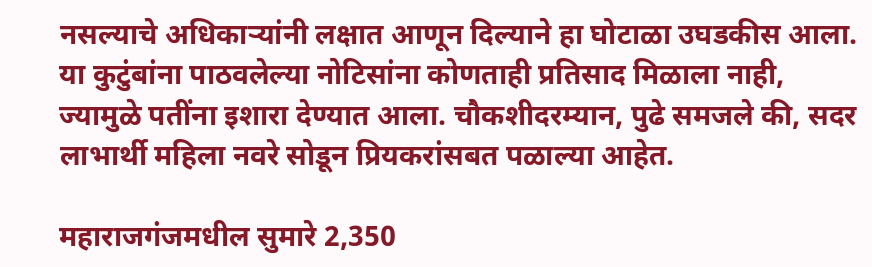नसल्याचे अधिकाऱ्यांनी लक्षात आणून दिल्याने हा घोटाळा उघडकीस आला. या कुटुंबांना पाठवलेल्या नोटिसांना कोणताही प्रतिसाद मिळाला नाही, ज्यामुळे पतींना इशारा देण्यात आला. चौकशीदरम्यान, पुढे समजले की, सदर लाभार्थी महिला नवरे सोडून प्रियकरांसबत पळाल्या आहेत.

महाराजगंजमधील सुमारे 2,350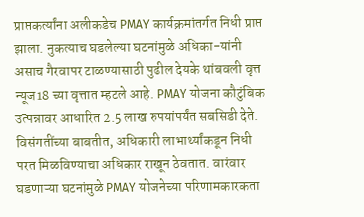प्राप्तकर्त्यांना अलीकडेच PMAY कार्यक्रमांतर्गत निधी प्राप्त झाला. नुकत्याच घडलेल्या घटनांमुळे अधिका-यांनी असाच गैरवापर टाळण्यासाठी पुढील देयके थांबवली वृत्त न्यूज18 च्या वृत्तात म्हटले आहे. PMAY योजना कौटुंबिक उत्पन्नावर आधारित 2.5 लाख रुपयांपर्यंत सबसिडी देते. विसंगतींच्या बाबतीत, अधिकारी लाभार्थ्यांकडून निधी परत मिळविण्याचा अधिकार राखून ठेवतात. वारंवार घडणाऱ्या घटनांमुळे PMAY योजनेच्या परिणामकारकता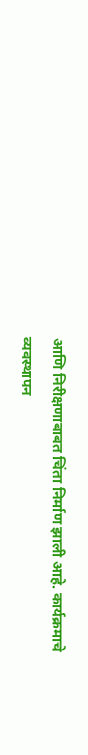आणि निरीक्षणाबाबत चिंता निर्माण झाली आहे. कार्यक्रमाचे व्यवस्थापन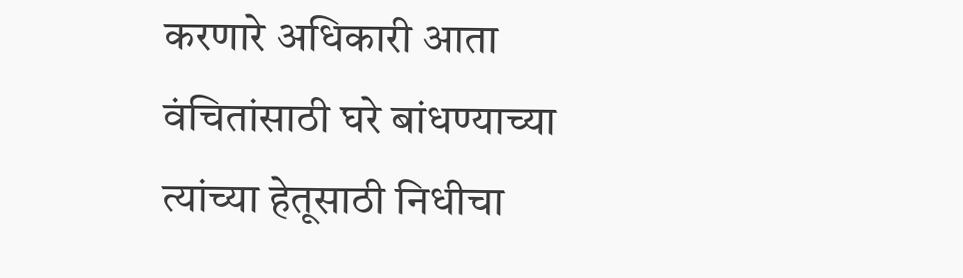करणारे अधिकारी आता वंचितांसाठी घरे बांधण्याच्या त्यांच्या हेतूसाठी निधीचा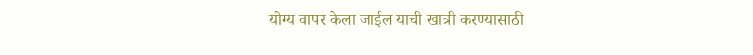योग्य वापर केला जाईल याची खात्री करण्यासाठी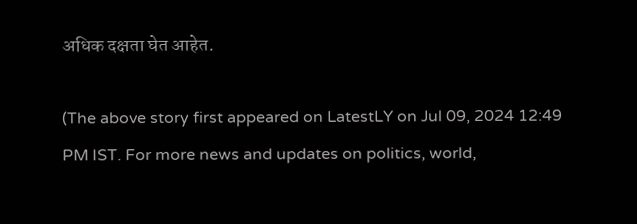अधिक दक्षता घेत आहेत.

(The above story first appeared on LatestLY on Jul 09, 2024 12:49 PM IST. For more news and updates on politics, world,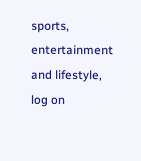sports, entertainment and lifestyle, log on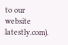to our website latestly.com).